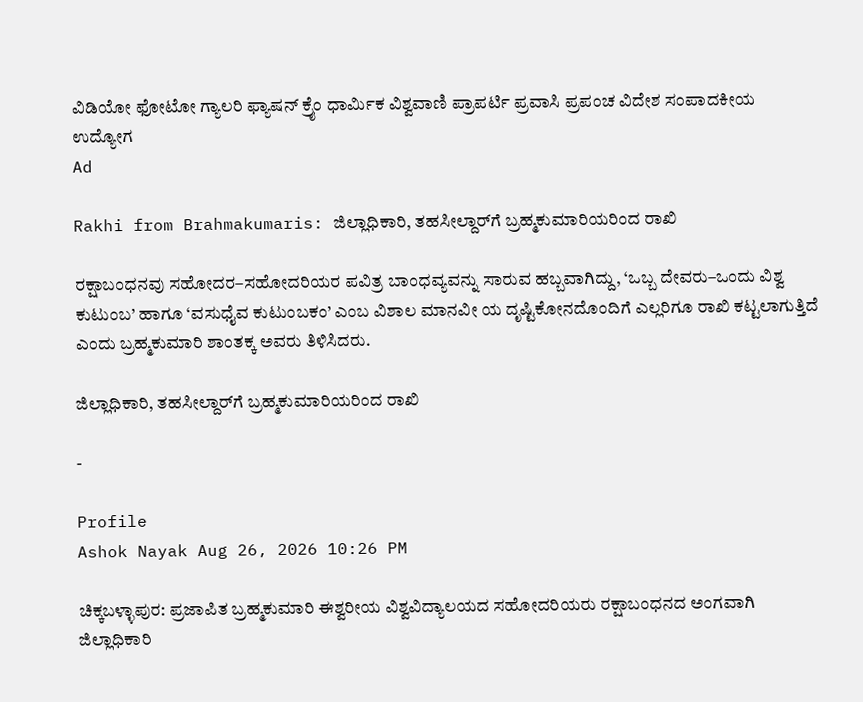ವಿಡಿಯೋ ಫೋಟೋ ಗ್ಯಾಲರಿ ಫ್ಯಾಷನ್ ಕ್ರೈಂ ಧಾರ್ಮಿಕ ವಿಶ್ವವಾಣಿ ಪ್ರಾಪರ್ಟಿ ಪ್ರವಾಸಿ ಪ್ರಪಂಚ ವಿದೇಶ ಸಂಪಾದಕೀಯ ಉದ್ಯೋಗ
Ad

Rakhi from Brahmakumaris: ಜಿಲ್ಲಾಧಿಕಾರಿ, ತಹಸೀಲ್ದಾರ್‌ಗೆ ಬ್ರಹ್ಮಕುಮಾರಿಯರಿಂದ ರಾಖಿ

ರಕ್ಷಾಬಂಧನವು ಸಹೋದರ–ಸಹೋದರಿಯರ ಪವಿತ್ರ ಬಾಂಧವ್ಯವನ್ನು ಸಾರುವ ಹಬ್ಬವಾಗಿದ್ದು, ‘ಒಬ್ಬ ದೇವರು–ಒಂದು ವಿಶ್ವ ಕುಟುಂಬ’ ಹಾಗೂ ‘ವಸುಧೈವ ಕುಟುಂಬಕಂ’ ಎಂಬ ವಿಶಾಲ ಮಾನವೀ ಯ ದೃಷ್ಟಿಕೋನದೊಂದಿಗೆ ಎಲ್ಲರಿಗೂ ರಾಖಿ ಕಟ್ಟಲಾಗುತ್ತಿದೆ ಎಂದು ಬ್ರಹ್ಮಕುಮಾರಿ ಶಾಂತಕ್ಕ ಅವರು ತಿಳಿಸಿದರು.

ಜಿಲ್ಲಾಧಿಕಾರಿ, ತಹಸೀಲ್ದಾರ್‌ಗೆ ಬ್ರಹ್ಮಕುಮಾರಿಯರಿಂದ ರಾಖಿ

-

Profile
Ashok Nayak Aug 26, 2026 10:26 PM

ಚಿಕ್ಕಬಳ್ಳಾಪುರ: ಪ್ರಜಾಪಿತ ಬ್ರಹ್ಮಕುಮಾರಿ ಈಶ್ವರೀಯ ವಿಶ್ವವಿದ್ಯಾಲಯದ ಸಹೋದರಿಯರು ರಕ್ಷಾಬಂಧನದ ಅಂಗವಾಗಿ ಜಿಲ್ಲಾಧಿಕಾರಿ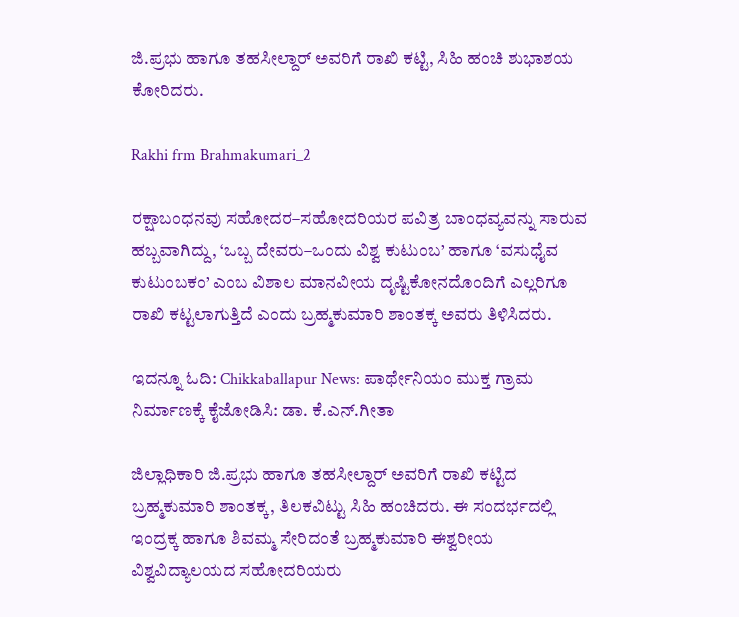ಜಿ.ಪ್ರಭು ಹಾಗೂ ತಹಸೀಲ್ದಾರ್ ಅವರಿಗೆ ರಾಖಿ ಕಟ್ಟಿ, ಸಿಹಿ ಹಂಚಿ ಶುಭಾಶಯ ಕೋರಿದರು.

Rakhi frm Brahmakumari_2

ರಕ್ಷಾಬಂಧನವು ಸಹೋದರ–ಸಹೋದರಿಯರ ಪವಿತ್ರ ಬಾಂಧವ್ಯವನ್ನು ಸಾರುವ ಹಬ್ಬವಾಗಿದ್ದು, ‘ಒಬ್ಬ ದೇವರು–ಒಂದು ವಿಶ್ವ ಕುಟುಂಬ’ ಹಾಗೂ ‘ವಸುಧೈವ ಕುಟುಂಬಕಂ’ ಎಂಬ ವಿಶಾಲ ಮಾನವೀಯ ದೃಷ್ಟಿಕೋನದೊಂದಿಗೆ ಎಲ್ಲರಿಗೂ ರಾಖಿ ಕಟ್ಟಲಾಗುತ್ತಿದೆ ಎಂದು ಬ್ರಹ್ಮಕುಮಾರಿ ಶಾಂತಕ್ಕ ಅವರು ತಿಳಿಸಿದರು.

ಇದನ್ನೂ ಓದಿ: Chikkaballapur News: ಪಾರ್ಥೇನಿಯಂ ಮುಕ್ತ ಗ್ರಾಮ ನಿರ್ಮಾಣಕ್ಕೆ ಕೈಜೋಡಿಸಿ: ಡಾ. ಕೆ.ಎನ್.ಗೀತಾ

ಜಿಲ್ಲಾಧಿಕಾರಿ ಜಿ.ಪ್ರಭು ಹಾಗೂ ತಹಸೀಲ್ದಾರ್ ಅವರಿಗೆ ರಾಖಿ ಕಟ್ಟಿದ ಬ್ರಹ್ಮಕುಮಾರಿ ಶಾಂತಕ್ಕ, ತಿಲಕವಿಟ್ಟು ಸಿಹಿ ಹಂಚಿದರು. ಈ ಸಂದರ್ಭದಲ್ಲಿ ಇಂದ್ರಕ್ಕ ಹಾಗೂ ಶಿವಮ್ಮ ಸೇರಿದಂತೆ ಬ್ರಹ್ಮಕುಮಾರಿ ಈಶ್ವರೀಯ ವಿಶ್ವವಿದ್ಯಾಲಯದ ಸಹೋದರಿಯರು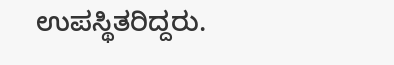ಉಪಸ್ಥಿತರಿದ್ದರು.